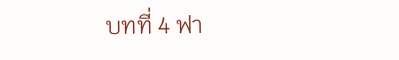บทที่ 4 ฟา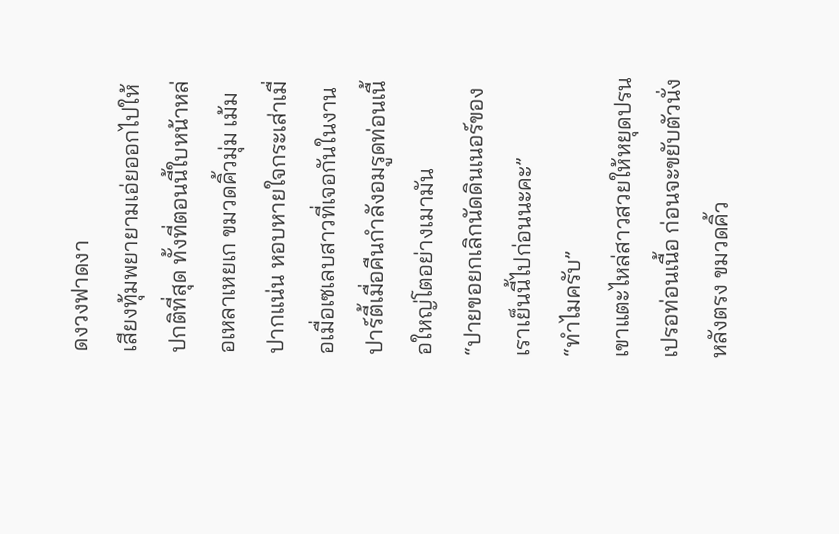ดงวงฟาดงา
เสียงทุ้มพยายามเอ่ยออกไปให้ปกติที่สุด ทั้งที่ตอนนี้ใบหน้าหล่อเหลาเหยเก ขมวดคิ้วมุ่ม เม้มปากแน่น หอบหายใจกระเส่าเมื่อเมื่อเซเลบสาวที่เจอกันในงานปาร์ตี้เมื่อคืนกำลังอมรูดท่อนเนื้อใหญ่โตอย่างเมามัน
“ปายขอยกเลิกนัดดินเนอร์ของเราเย็นนี้ไปก่อนนะคะ”
“ทำไมครับ”
เขาแตะไหล่สาวสวยให้หยุดปรนเปรอท่อนเนื้อ ก่อนจะขยับตัวนั่งหลังตรง ขมวดคิ้ว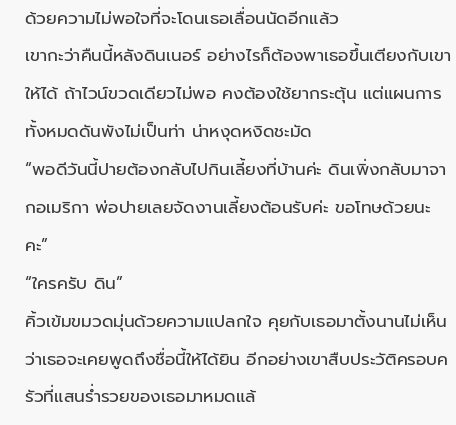ด้วยความไม่พอใจที่จะโดนเธอเลื่อนนัดอีกแล้ว
เขากะว่าคืนนี้หลังดินเนอร์ อย่างไรก็ต้องพาเธอขึ้นเตียงกับเขาให้ได้ ถ้าไวน์ขวดเดียวไม่พอ คงต้องใช้ยากระตุ้น แต่แผนการทั้งหมดดันพังไม่เป็นท่า น่าหงุดหงิดชะมัด
“พอดีวันนี้ปายต้องกลับไปกินเลี้ยงที่บ้านค่ะ ดินเพิ่งกลับมาจากอเมริกา พ่อปายเลยจัดงานเลี้ยงต้อนรับค่ะ ขอโทษด้วยนะคะ”
“ใครครับ ดิน”
คิ้วเข้มขมวดมุ่นด้วยความแปลกใจ คุยกับเธอมาตั้งนานไม่เห็นว่าเธอจะเคยพูดถึงชื่อนี้ให้ได้ยิน อีกอย่างเขาสืบประวัติครอบครัวที่แสนร่ำรวยของเธอมาหมดแล้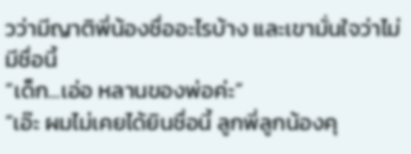วว่ามีญาติพี่น้องชื่ออะไรบ้าง และเขามั่นใจว่าไม่มีชื่อนี้
“เด็ก...เอ่อ หลานของพ่อค่ะ”
“เอ๊ะ ผมไม่เคยได้ยินชื่อนี้ ลูกพี่ลูกน้องคุ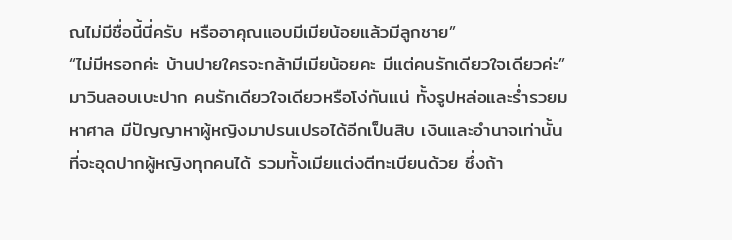ณไม่มีชื่อนี้นี่ครับ หรืออาคุณแอบมีเมียน้อยแล้วมีลูกชาย”
“ไม่มีหรอกค่ะ บ้านปายใครจะกล้ามีเมียน้อยคะ มีแต่คนรักเดียวใจเดียวค่ะ”
มาวินลอบเบะปาก คนรักเดียวใจเดียวหรือโง่กันแน่ ทั้งรูปหล่อและร่ำรวยมหาศาล มีปัญญาหาผู้หญิงมาปรนเปรอได้อีกเป็นสิบ เงินและอำนาจเท่านั้นที่จะอุดปากผู้หญิงทุกคนได้ รวมทั้งเมียแต่งตีทะเบียนด้วย ซึ่งถ้า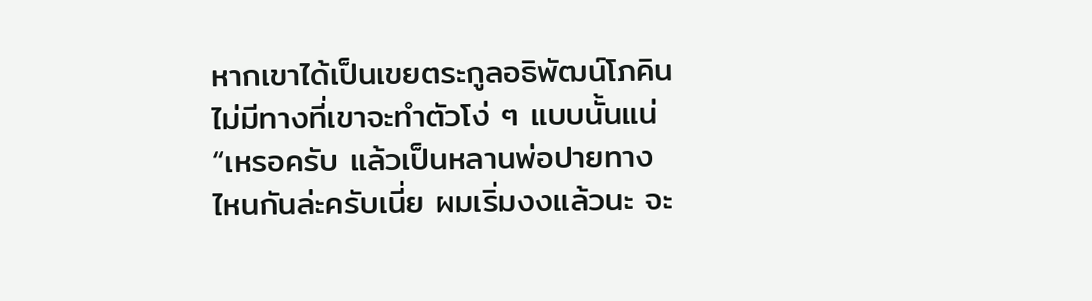หากเขาได้เป็นเขยตระกูลอธิพัฒน์โภคิน ไม่มีทางที่เขาจะทำตัวโง่ ๆ แบบนั้นแน่
“เหรอครับ แล้วเป็นหลานพ่อปายทางไหนกันล่ะครับเนี่ย ผมเริ่มงงแล้วนะ จะ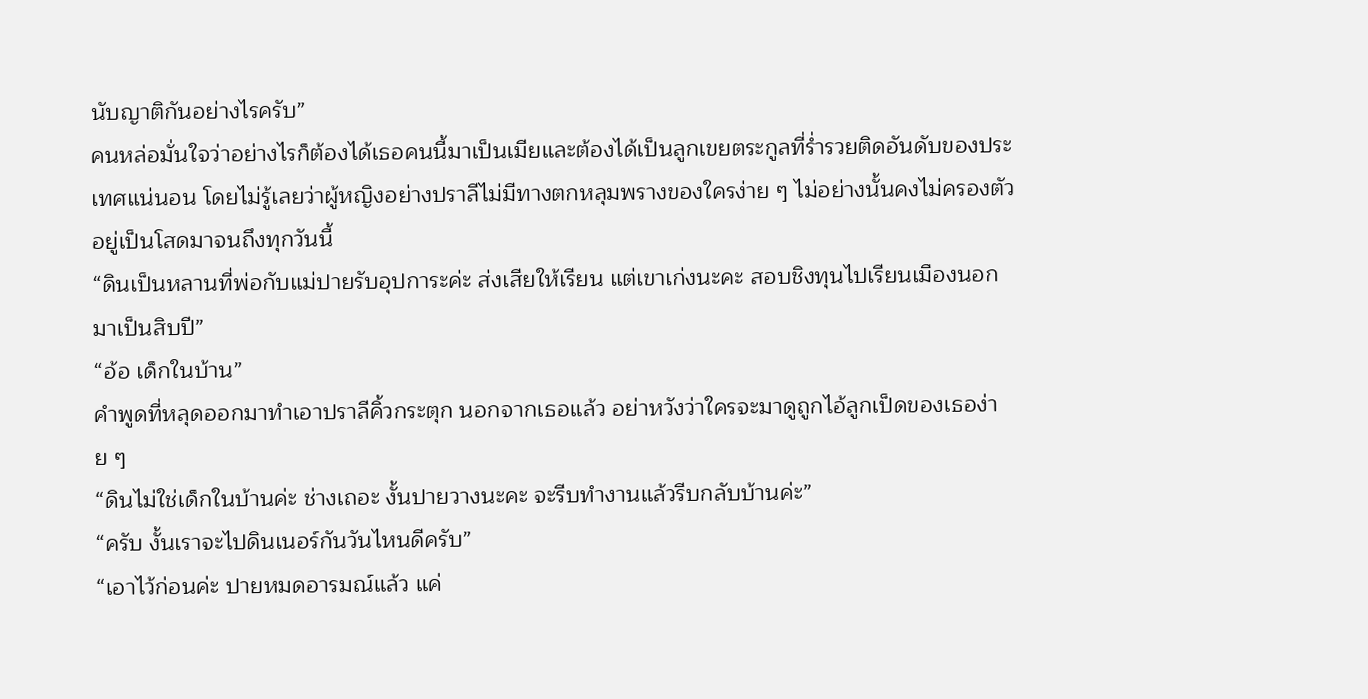นับญาติกันอย่างไรครับ”
คนหล่อมั่นใจว่าอย่างไรก็ต้องได้เธอคนนี้มาเป็นเมียและต้องได้เป็นลูกเขยตระกูลที่ร่ำรวยติดอันดับของประเทศแน่นอน โดยไม่รู้เลยว่าผู้หญิงอย่างปราลีไม่มีทางตกหลุมพรางของใครง่าย ๆ ไม่อย่างนั้นคงไม่ครองตัวอยู่เป็นโสดมาจนถึงทุกวันนี้
“ดินเป็นหลานที่พ่อกับแม่ปายรับอุปการะค่ะ ส่งเสียให้เรียน แต่เขาเก่งนะคะ สอบชิงทุนไปเรียนเมืองนอกมาเป็นสิบปี”
“อ้อ เด็กในบ้าน”
คำพูดที่หลุดออกมาทำเอาปราลีคิ้วกระตุก นอกจากเธอแล้ว อย่าหวังว่าใครจะมาดูถูกไอ้ลูกเป็ดของเธอง่าย ๆ
“ดินไม่ใช่เด็กในบ้านค่ะ ช่างเถอะ งั้นปายวางนะคะ จะรีบทำงานแล้วรีบกลับบ้านค่ะ”
“ครับ งั้นเราจะไปดินเนอร์กันวันไหนดีครับ”
“เอาไว้ก่อนค่ะ ปายหมดอารมณ์แล้ว แค่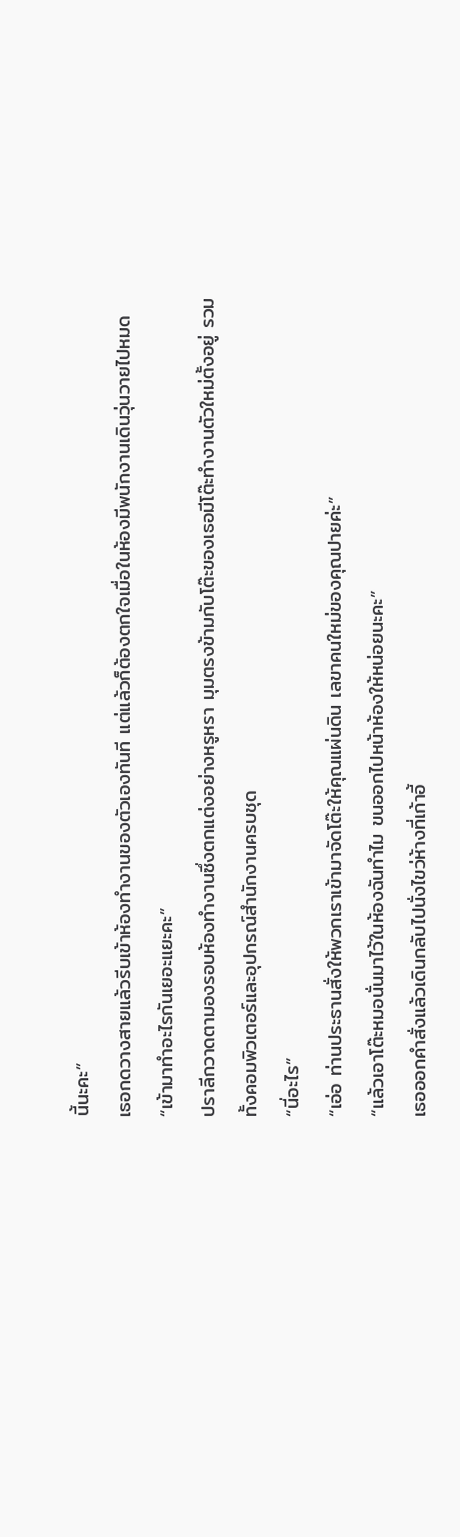นี้นะคะ”
เธอกดวางสายแล้วรีบเข้าห้องทำงานของตัวเองทันที แต่แล้วก็ต้องตกใจเมื่อในห้องมีพนักงานเดินวุ่นวายไปหมด
“เข้ามาทำอะไรกันเยอะแยะคะ”
ปราลีกวาดตามองรอบห้องทำงานซึ่งตกแต่งอย่างหรูหรา มุมตรงข้ามกับโต๊ะของเธอมีโต๊ะทำงานตัวใหม่ตั้งอยู่ รวมทั้งคอมพิวเตอร์และอุปกรณ์สำนักงานครบชุด
“นี่อะไร”
“เอ่อ ท่านประธานสั่งให้พวกเราเข้ามาจัดโต๊ะให้คุณแผ่นดิน เลขาคนใหม่ของคุณปายค่ะ”
“แล้วเอาโต๊ะหมอนั่นมาไว้ในห้องฉันทำไม ขนออกไปหน้าห้องให้หน่อยนะคะ”
เธอออกคำสั่งแล้วเดินกลับไปนั่งไขว่ห้างที่เก้าอี้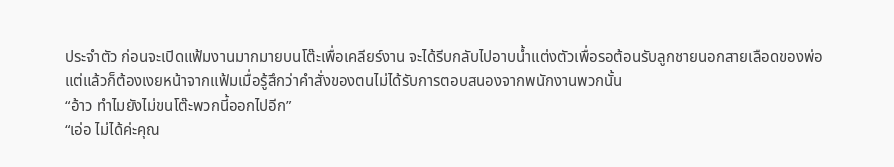ประจำตัว ก่อนจะเปิดแฟ้มงานมากมายบนโต๊ะเพื่อเคลียร์งาน จะได้รีบกลับไปอาบน้ำแต่งตัวเพื่อรอต้อนรับลูกชายนอกสายเลือดของพ่อ
แต่แล้วก็ต้องเงยหน้าจากแฟ้มเมื่อรู้สึกว่าคำสั่งของตนไม่ได้รับการตอบสนองจากพนักงานพวกนั้น
“อ้าว ทำไมยังไม่ขนโต๊ะพวกนี้ออกไปอีก”
“เอ่อ ไม่ได้ค่ะคุณ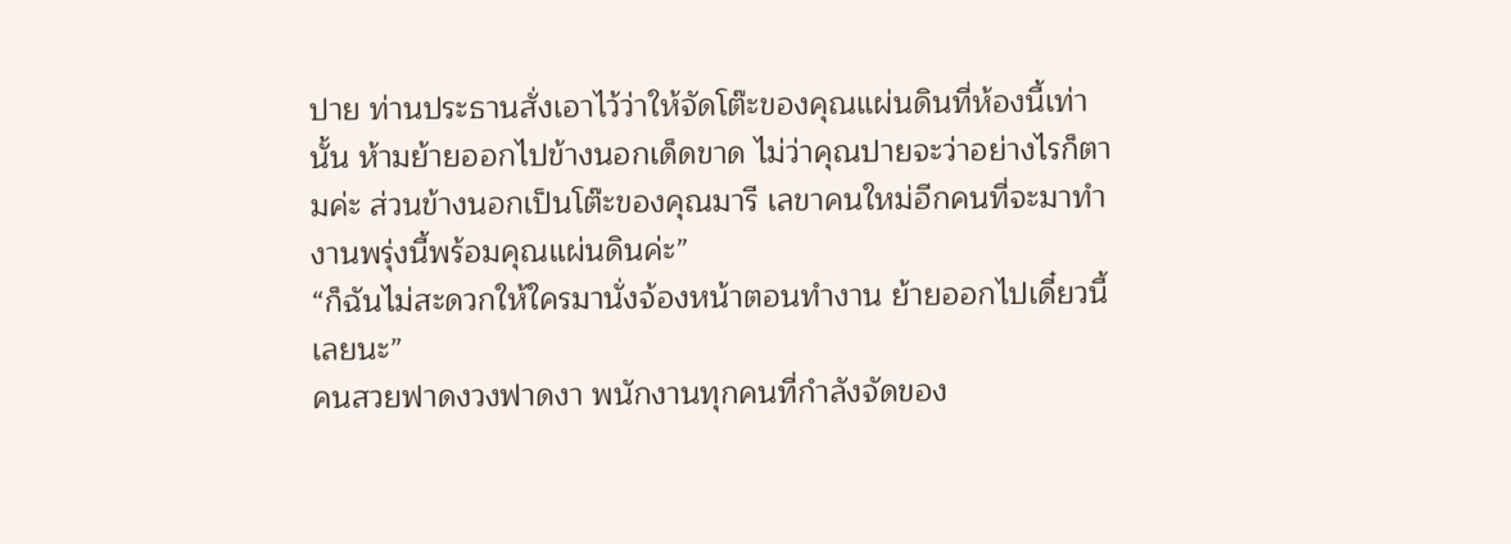ปาย ท่านประธานสั่งเอาไว้ว่าให้จัดโต๊ะของคุณแผ่นดินที่ห้องนี้เท่านั้น ห้ามย้ายออกไปข้างนอกเด็ดขาด ไม่ว่าคุณปายจะว่าอย่างไรก็ตามค่ะ ส่วนข้างนอกเป็นโต๊ะของคุณมารี เลขาคนใหม่อีกคนที่จะมาทำงานพรุ่งนี้พร้อมคุณแผ่นดินค่ะ”
“ก็ฉันไม่สะดวกให้ใครมานั่งจ้องหน้าตอนทำงาน ย้ายออกไปเดี๋ยวนี้เลยนะ”
คนสวยฟาดงวงฟาดงา พนักงานทุกคนที่กำลังจัดของ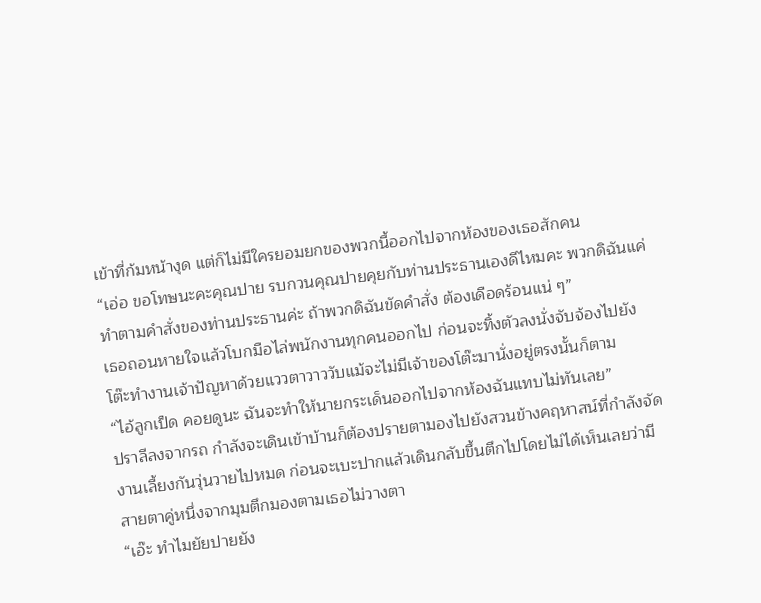เข้าที่ก้มหน้างุด แต่ก็ไม่มีใครยอมยกของพวกนี้ออกไปจากห้องของเธอสักคน
“เอ่อ ขอโทษนะคะคุณปาย รบกวนคุณปายคุยกับท่านประธานเองดีไหมคะ พวกดิฉันแค่ทำตามคำสั่งของท่านประธานค่ะ ถ้าพวกดิฉันขัดคำสั่ง ต้องเดือดร้อนแน่ ๆ”
เธอถอนหายใจแล้วโบกมือไล่พนักงานทุกคนออกไป ก่อนจะทิ้งตัวลงนั่งจับจ้องไปยังโต๊ะทำงานเจ้าปัญหาด้วยแววตาวาววับแม้จะไม่มีเจ้าของโต๊ะมานั่งอยู่ตรงนั้นก็ตาม
“ไอ้ลูกเป็ด คอยดูนะ ฉันจะทำให้นายกระเด็นออกไปจากห้องฉันแทบไม่ทันเลย”
ปราลีลงจากรถ กำลังจะเดินเข้าบ้านก็ต้องปรายตามองไปยังสวนข้างคฤหาสน์ที่กำลังจัดงานเลี้ยงกันวุ่นวายไปหมด ก่อนจะเบะปากแล้วเดินกลับขึ้นตึกไปโดยไม่ได้เห็นเลยว่ามีสายตาคู่หนึ่งจากมุมตึกมองตามเธอไม่วางตา
“เอ๊ะ ทำไมยัยปายยัง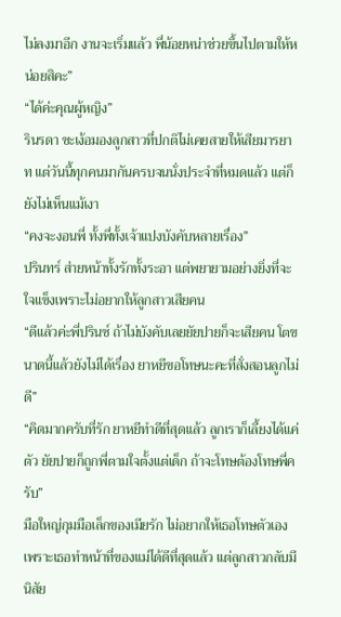ไม่ลงมาอีก งานจะเริ่มแล้ว พี่น้อยหน่าช่วยขึ้นไปตามให้หน่อยสิคะ”
“ได้ค่ะคุณผู้หญิง”
รินรดา ชะเง้อมองลูกสาวที่ปกติไม่เคยสายให้เสียมารยาท แต่วันนี้ทุกคนมากันครบจนนั่งประจำที่หมดแล้ว แต่ก็ยังไม่เห็นแม้เงา
“คงจะงอนพี่ ทั้งพี่ทั้งเจ้าแปงบังคับหลายเรื่อง”
ปรินทร์ ส่ายหน้าทั้งรักทั้งระอา แต่พยายามอย่างยิ่งที่จะใจแข็งเพราะไม่อยากให้ลูกสาวเสียคน
“ดีแล้วค่ะพี่ปรินซ์ ถ้าไม่บังคับเลยยัยปายก็จะเสียคน โตขนาดนี้แล้วยังไม่ได้เรื่อง ยาหยีขอโทษนะคะที่สั่งสอนลูกไม่ดี”
“คิดมากครับที่รัก ยาหยีทำดีที่สุดแล้ว ลูกเราก็เลี้ยงได้แค่ตัว ยัยปายก็ถูกพี่ตามใจตั้งแต่เด็ก ถ้าจะโทษต้องโทษพี่ครับ”
มือใหญ่กุมมือเล็กของเมียรัก ไม่อยากให้เธอโทษตัวเอง เพราะเธอทำหน้าที่ของแม่ได้ดีที่สุดแล้ว แต่ลูกสาวกลับมีนิสัย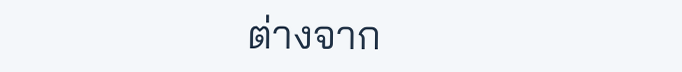ต่างจาก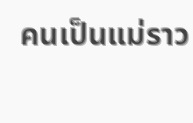คนเป็นแม่ราว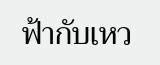ฟ้ากับเหว